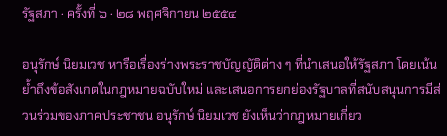รัฐสภา · ครั้งที่ ๖ · ๒๘ พฤศจิกายน ๒๕๕๔

อนุรักษ์ นิยมเวช หารือเรื่องร่างพระราชบัญญัติต่าง ๆ ที่นำเสนอให้รัฐสภา โดยเน้นย้ำถึงข้อสังเกตในกฎหมายฉบับใหม่ และเสนอการยกย่องรัฐบาลที่สนับสนุนการมีส่วนร่วมของภาคประชาชน อนุรักษ์ นิยมเวช ยังเห็นว่ากฎหมายเกี่ยว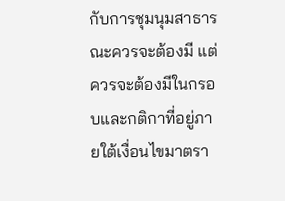กับการชุมนุมสาธารณะควรจะต้องมี แต่ควรจะต้องมีในกรอบและกติกาที่อยู่ภายใต้เงื่อนไขมาตรา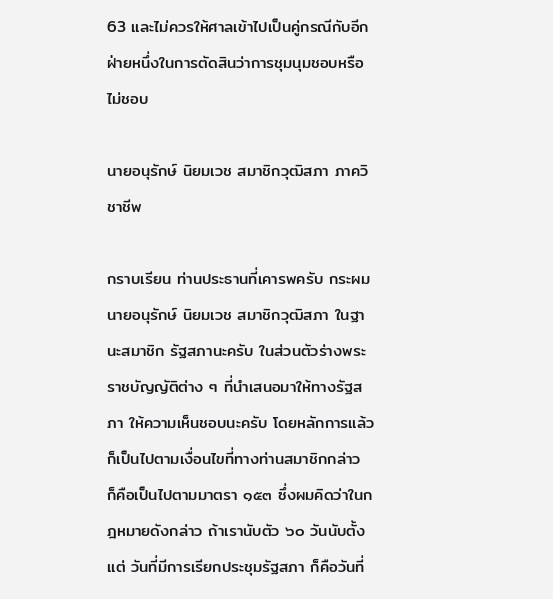63 และไม่ควรให้ศาลเข้าไปเป็นคู่กรณีกับอีกฝ่ายหนึ่งในการตัดสินว่าการชุมนุมชอบหรือไม่ชอบ

นายอนุรักษ์ นิยมเวช สมาชิกวุฒิสภา ภาควิชาชีพ

กราบเรียน ท่านประธานที่เคารพครับ กระผม นายอนุรักษ์ นิยมเวช สมาชิกวุฒิสภา ในฐานะสมาชิก รัฐสภานะครับ ในส่วนตัวร่างพระราชบัญญัติต่าง ๆ ที่นําเสนอมาให้ทางรัฐสภา ให้ความเห็นชอบนะครับ โดยหลักการแล้วก็เป็นไปตามเงื่อนไขที่ทางท่านสมาชิกกล่าว ก็คือเป็นไปตามมาตรา ๑๕๓ ซึ่งผมคิดว่าในกฎหมายดังกล่าว ถ้าเรานับตัว ๖๐ วันนับตั้งแต่ วันที่มีการเรียกประชุมรัฐสภา ก็คือวันที่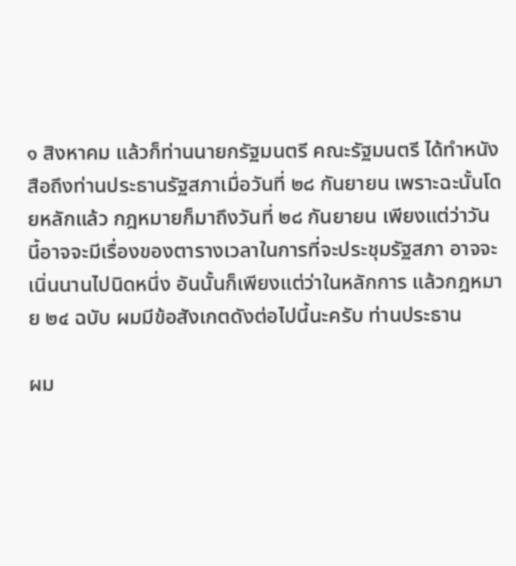๑ สิงหาคม แล้วก็ท่านนายกรัฐมนตรี คณะรัฐมนตรี ได้ทําหนังสือถึงท่านประธานรัฐสภาเมื่อวันที่ ๒๘ กันยายน เพราะฉะนั้นโดยหลักแล้ว กฎหมายก็มาถึงวันที่ ๒๘ กันยายน เพียงแต่ว่าวันนี้อาจจะมีเรื่องของตารางเวลาในการที่จะประชุมรัฐสภา อาจจะเนิ่นนานไปนิดหนึ่ง อันนั้นก็เพียงแต่ว่าในหลักการ แล้วกฎหมาย ๒๔ ฉบับ ผมมีข้อสังเกตดังต่อไปนี้นะครับ ท่านประธาน

ผม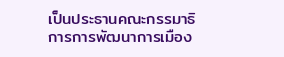เป็นประธานคณะกรรมาธิการการพัฒนาการเมือง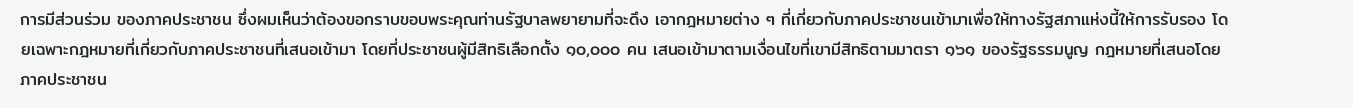การมีส่วนร่วม ของภาคประชาชน ซึ่งผมเห็นว่าต้องขอกราบขอบพระคุณท่านรัฐบาลพยายามที่จะดึง เอากฎหมายต่าง ๆ ที่เกี่ยวกับภาคประชาชนเข้ามาเพื่อให้ทางรัฐสภาแห่งนี้ให้การรับรอง โดยเฉพาะกฎหมายที่เกี่ยวกับภาคประชาชนที่เสนอเข้ามา โดยที่ประชาชนผู้มีสิทธิเลือกตั้ง ๑๐,๐๐๐ คน เสนอเข้ามาตามเงื่อนไขที่เขามีสิทธิตามมาตรา ๑๖๑ ของรัฐธรรมนูญ กฎหมายที่เสนอโดยภาคประชาชน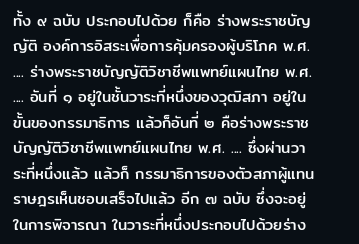ทั้ง ๙ ฉบับ ประกอบไปด้วย ก็คือ ร่างพระราชบัญญัติ องค์การอิสระเพื่อการคุ้มครองผู้บริโภค พ.ศ. .... ร่างพระราชบัญญัติวิชาชีพแพทย์แผนไทย พ.ศ. .... อันที่ ๑ อยู่ในชั้นวาระที่หนึ่งของวุฒิสภา อยู่ในขั้นของกรรมาธิการ แล้วก็อันที่ ๒ คือร่างพระราชบัญญัติวิชาชีพแพทย์แผนไทย พ.ศ. .... ซึ่งผ่านวาระที่หนึ่งแล้ว แล้วก็ กรรมาธิการของตัวสภาผู้แทนราษฎรเห็นชอบเสร็จไปแล้ว อีก ๗ ฉบับ ซึ่งจะอยู่ในการพิจารณา ในวาระที่หนึ่งประกอบไปด้วยร่าง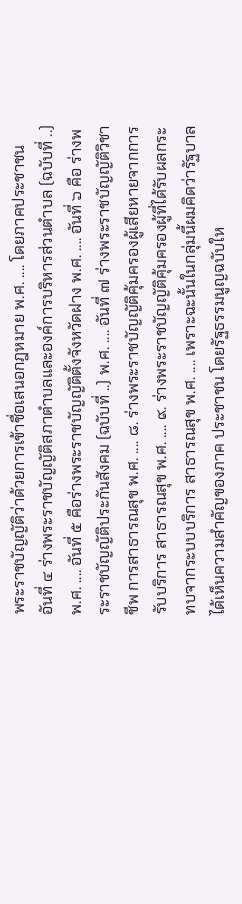พระราชบัญญัติว่าด้วยการเข้าชื่อเสนอกฎหมาย พ.ศ. .... โดยภาคประชาชน อันที่ ๔ ร่างพระราชบัญญัติสภาตําบลและองค์การบริหารส่วนตําบล (ฉบับที่ ..) พ.ศ. .... อันที่ ๕ คือร่างพระราชบัญญัติตั้งจังหวัดฝาง พ.ศ. .... อันที่ ๖ คือ ร่างพระราชบัญญัติประกันสังคม (ฉบับที่ ..) พ.ศ. .... อันที่ ๗ ร่างพระราชบัญญัติวิชาชีพ การสาธารณสุข พ.ศ. .... ๘. ร่างพระราชบัญญัติคุ้มครองผู้เสียหายจากการรับบริการ สาธารณสุข พ.ศ. .... ๙. ร่างพระราชบัญญัติคุ้มครองผู้ที่ได้รับผลกระทบจากระบบบริการ สาธารณสุข พ.ศ. .... เพราะฉะนั้นในกลุ่มนี้ผมคิดว่ารัฐบาลได้เห็นความสําคัญของภาค ประชาชน โดยรัฐธรรมนูญฉบับให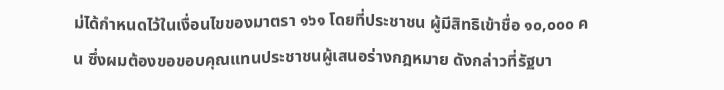ม่ได้กําหนดไว้ในเงื่อนไขของมาตรา ๑๖๑ โดยที่ประชาชน ผู้มีสิทธิเข้าชื่อ ๑๐,๐๐๐ คน ซึ่งผมต้องขอขอบคุณแทนประชาชนผู้เสนอร่างกฎหมาย ดังกล่าวที่รัฐบา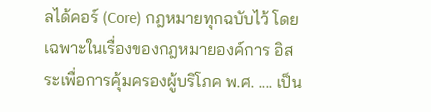ลได้คอร์ (Core) กฎหมายทุกฉบับไว้ โดยเฉพาะในเรื่องของกฎหมายองค์การ อิสระเพื่อการคุ้มครองผู้บริโภค พ.ศ. .... เป็น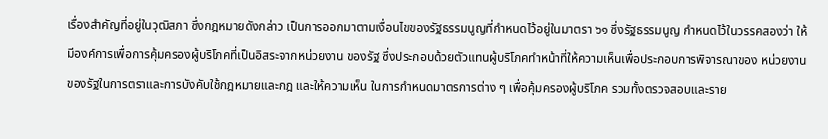เรื่องสําคัญที่อยู่ในวุฒิสภา ซึ่งกฎหมายดังกล่าว เป็นการออกมาตามเงื่อนไขของรัฐธรรมนูญที่กําหนดไว้อยู่ในมาตรา ๖๑ ซึ่งรัฐธรรมนูญ กําหนดไว้ในวรรคสองว่า ให้มีองค์การเพื่อการคุ้มครองผู้บริโภคที่เป็นอิสระจากหน่วยงาน ของรัฐ ซึ่งประกอบด้วยตัวแทนผู้บริโภคทําหน้าที่ให้ความเห็นเพื่อประกอบการพิจารณาของ หน่วยงานของรัฐในการตราและการบังคับใช้กฎหมายและกฎ และให้ความเห็น ในการกําหนดมาตรการต่าง ๆ เพื่อคุ้มครองผู้บริโภค รวมทั้งตรวจสอบและราย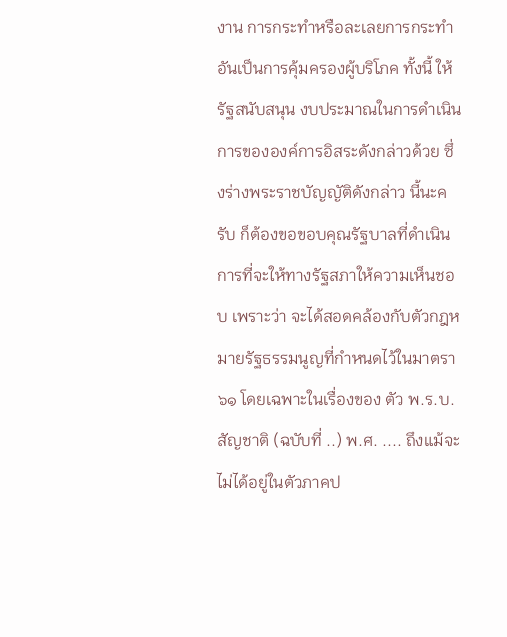งาน การกระทําหรือละเลยการกระทําอันเป็นการคุ้มครองผู้บริโภค ทั้งนี้ ให้รัฐสนับสนุน งบประมาณในการดําเนินการขององค์การอิสระดังกล่าวด้วย ซึ่งร่างพระราชบัญญัติดังกล่าว นี้นะครับ ก็ต้องขอขอบคุณรัฐบาลที่ดําเนินการที่จะให้ทางรัฐสภาให้ความเห็นชอบ เพราะว่า จะได้สอดคล้องกับตัวกฎหมายรัฐธรรมนูญที่กําหนดไว้ในมาตรา ๖๑ โดยเฉพาะในเรื่องของ ตัว พ.ร.บ. สัญชาติ (ฉบับที่ ..) พ.ศ. .... ถึงแม้จะไม่ได้อยู่ในตัวภาคป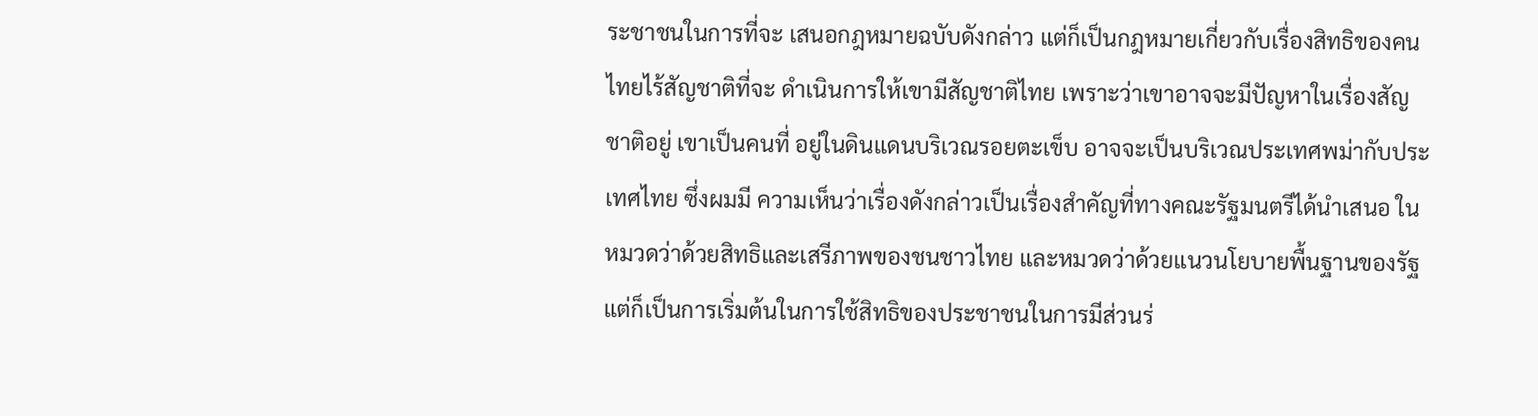ระชาชนในการที่จะ เสนอกฎหมายฉบับดังกล่าว แต่ก็เป็นกฎหมายเกี่ยวกับเรื่องสิทธิของคนไทยไร้สัญชาติที่จะ ดําเนินการให้เขามีสัญชาติไทย เพราะว่าเขาอาจจะมีปัญหาในเรื่องสัญชาติอยู่ เขาเป็นคนที่ อยู่ในดินแดนบริเวณรอยตะเข็บ อาจจะเป็นบริเวณประเทศพม่ากับประเทศไทย ซึ่งผมมี ความเห็นว่าเรื่องดังกล่าวเป็นเรื่องสําคัญที่ทางคณะรัฐมนตรีได้นําเสนอ ในหมวดว่าด้วยสิทธิและเสรีภาพของชนชาวไทย และหมวดว่าด้วยแนวนโยบายพื้นฐานของรัฐ แต่ก็เป็นการเริ่มต้นในการใช้สิทธิของประชาชนในการมีส่วนร่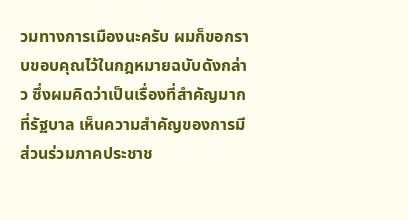วมทางการเมืองนะครับ ผมก็ขอกราบขอบคุณไว้ในกฎหมายฉบับดังกล่าว ซึ่งผมคิดว่าเป็นเรื่องที่สําคัญมากที่รัฐบาล เห็นความสําคัญของการมีส่วนร่วมภาคประชาช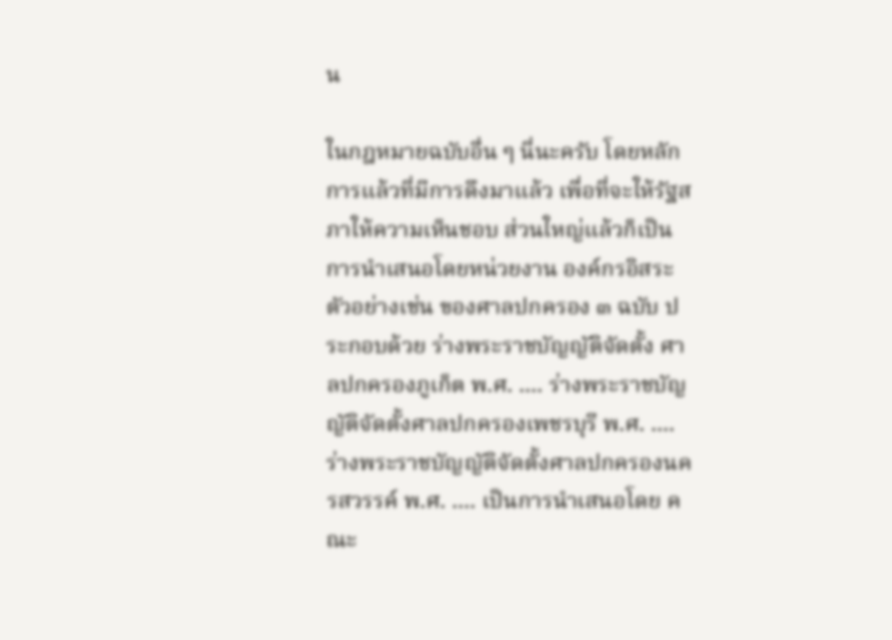น

ในกฎหมายฉบับอื่น ๆ นี่นะครับ โดยหลักการแล้วที่มีการดึงมาแล้ว เพื่อที่จะให้รัฐสภาให้ความเห็นชอบ ส่วนใหญ่แล้วก็เป็นการนําเสนอโดยหน่วยงาน องค์กรอิสระ ตัวอย่างเช่น ของศาลปกครอง ๓ ฉบับ ประกอบด้วย ร่างพระราชบัญญัติจัดตั้ง ศาลปกครองภูเก็ต พ.ศ. .... ร่างพระราชบัญญัติจัดตั้งศาลปกครองเพชรบุรี พ.ศ. .... ร่างพระราชบัญญัติจัดตั้งศาลปกครองนครสวรรค์ พ.ศ. .... เป็นการนําเสนอโดย คณะ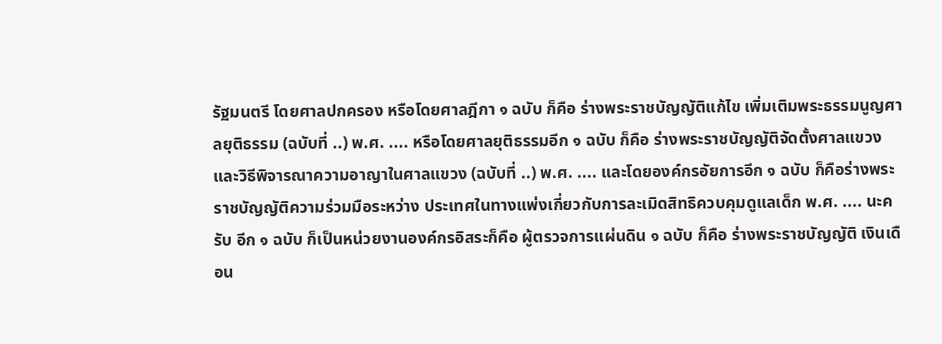รัฐมนตรี โดยศาลปกครอง หรือโดยศาลฎีกา ๑ ฉบับ ก็คือ ร่างพระราชบัญญัติแก้ไข เพิ่มเติมพระธรรมนูญศาลยุติธรรม (ฉบับที่ ..) พ.ศ. .... หรือโดยศาลยุติธรรมอีก ๑ ฉบับ ก็คือ ร่างพระราชบัญญัติจัดตั้งศาลแขวงและวิธีพิจารณาความอาญาในศาลแขวง (ฉบับที่ ..) พ.ศ. .... และโดยองค์กรอัยการอีก ๑ ฉบับ ก็คือร่างพระราชบัญญัติความร่วมมือระหว่าง ประเทศในทางแพ่งเกี่ยวกับการละเมิดสิทธิควบคุมดูแลเด็ก พ.ศ. .... นะครับ อีก ๑ ฉบับ ก็เป็นหน่วยงานองค์กรอิสระก็คือ ผู้ตรวจการแผ่นดิน ๑ ฉบับ ก็คือ ร่างพระราชบัญญัติ เงินเดือน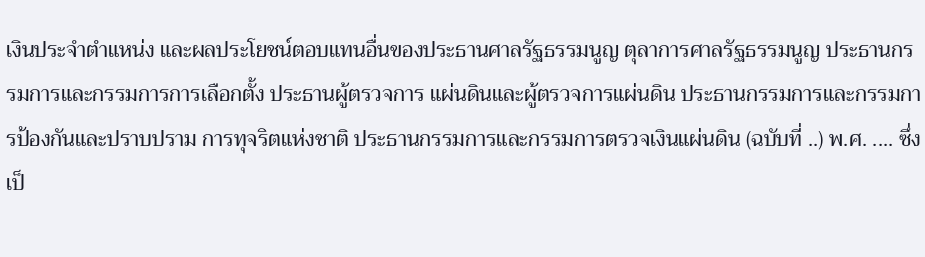เงินประจําตําแหน่ง และผลประโยชน์ตอบแทนอื่นของประธานศาลรัฐธรรมนูญ ตุลาการศาลรัฐธรรมนูญ ประธานกรรมการและกรรมการการเลือกตั้ง ประธานผู้ตรวจการ แผ่นดินและผู้ตรวจการแผ่นดิน ประธานกรรมการและกรรมการป้องกันและปราบปราม การทุจริตแห่งชาติ ประธานกรรมการและกรรมการตรวจเงินแผ่นดิน (ฉบับที่ ..) พ.ศ. .... ซึ่งเป็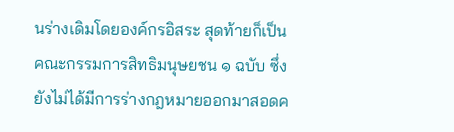นร่างเดิมโดยองค์กรอิสระ สุดท้ายก็เป็นคณะกรรมการสิทธิมนุษยชน ๑ ฉบับ ซึ่งยังไม่ได้มีการร่างกฎหมายออกมาสอดค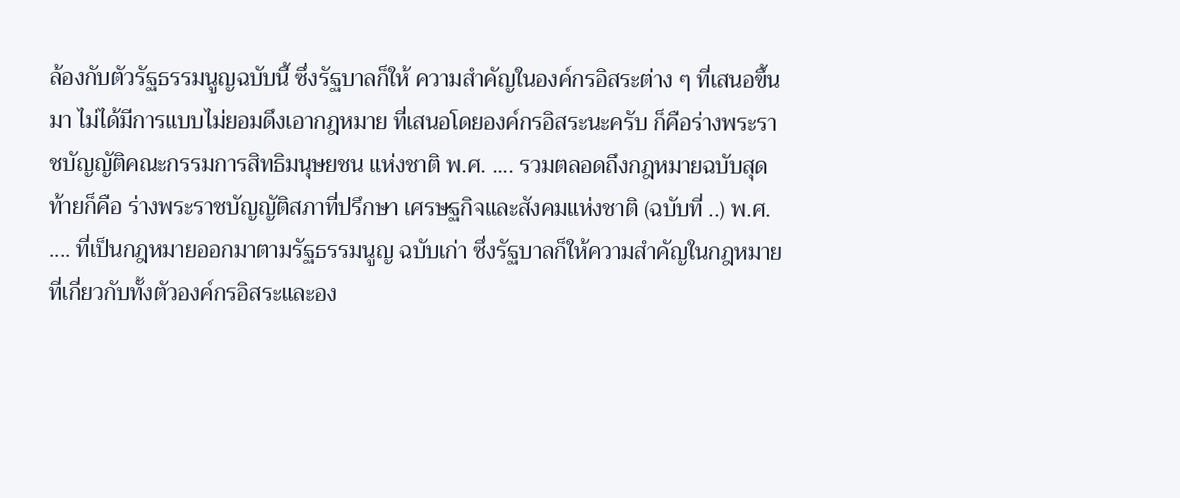ล้องกับตัวรัฐธรรมนูญฉบับนี้ ซึ่งรัฐบาลก็ให้ ความสําคัญในองค์กรอิสระต่าง ๆ ที่เสนอขึ้นมา ไม่ได้มีการแบบไม่ยอมดึงเอากฎหมาย ที่เสนอโดยองค์กรอิสระนะครับ ก็คือร่างพระราชบัญญัติคณะกรรมการสิทธิมนุษยชน แห่งชาติ พ.ศ. .... รวมตลอดถึงกฎหมายฉบับสุดท้ายก็คือ ร่างพระราชบัญญัติสภาที่ปรึกษา เศรษฐกิจและสังคมแห่งชาติ (ฉบับที่ ..) พ.ศ. .... ที่เป็นกฎหมายออกมาตามรัฐธรรมนูญ ฉบับเก่า ซึ่งรัฐบาลก็ให้ความสําคัญในกฎหมายที่เกี่ยวกับทั้งตัวองค์กรอิสระและอง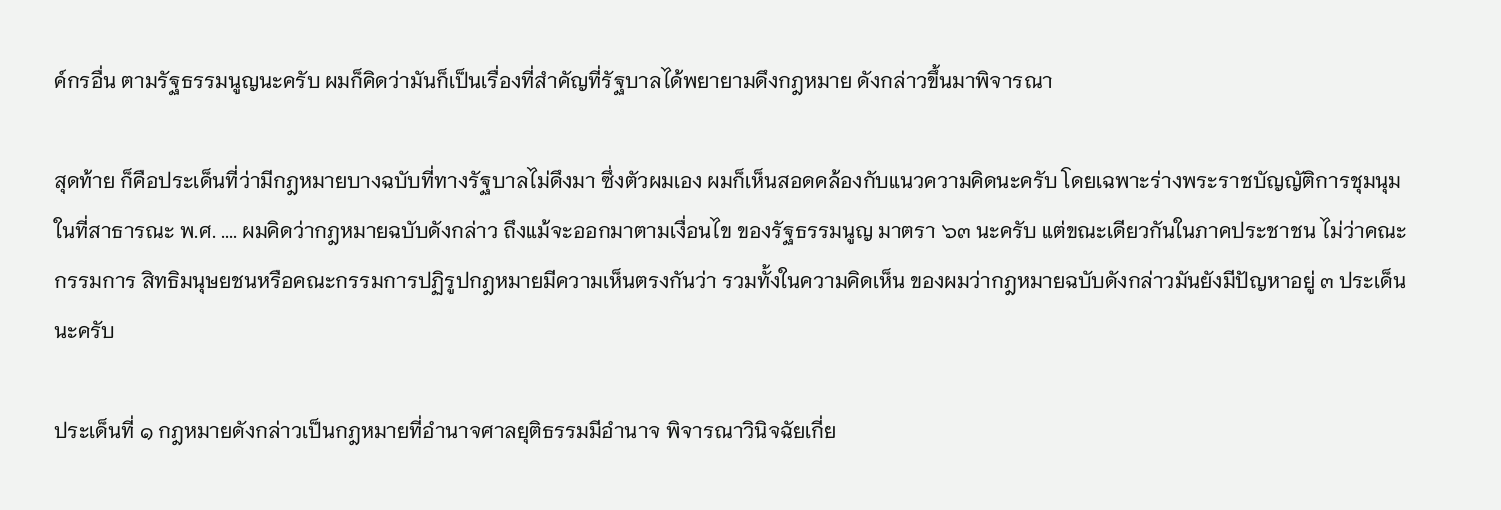ค์กรอื่น ตามรัฐธรรมนูญนะครับ ผมก็คิดว่ามันก็เป็นเรื่องที่สําคัญที่รัฐบาลได้พยายามดึงกฎหมาย ดังกล่าวขึ้นมาพิจารณา

สุดท้าย ก็คือประเด็นที่ว่ามีกฎหมายบางฉบับที่ทางรัฐบาลไม่ดึงมา ซึ่งตัวผมเอง ผมก็เห็นสอดคล้องกับแนวความคิดนะครับ โดยเฉพาะร่างพระราชบัญญัติการชุมนุม ในที่สาธารณะ พ.ศ. .... ผมคิดว่ากฎหมายฉบับดังกล่าว ถึงแม้จะออกมาตามเงื่อนไข ของรัฐธรรมนูญ มาตรา ๖๓ นะครับ แต่ขณะเดียวกันในภาคประชาชน ไม่ว่าคณะกรรมการ สิทธิมนุษยชนหรือคณะกรรมการปฏิรูปกฎหมายมีความเห็นตรงกันว่า รวมทั้งในความคิดเห็น ของผมว่ากฎหมายฉบับดังกล่าวมันยังมีปัญหาอยู่ ๓ ประเด็นนะครับ

ประเด็นที่ ๑ กฎหมายดังกล่าวเป็นกฎหมายที่อํานาจศาลยุติธรรมมีอํานาจ พิจารณาวินิจฉัยเกี่ย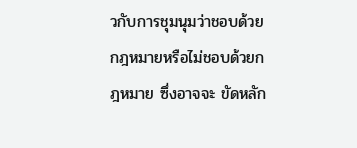วกับการชุมนุมว่าชอบด้วยกฎหมายหรือไม่ชอบด้วยกฎหมาย ซึ่งอาจจะ ขัดหลัก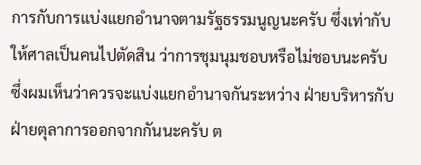การกับการแบ่งแยกอํานาจตามรัฐธรรมนูญนะครับ ซึ่งเท่ากับให้ศาลเป็นคนไปตัดสิน ว่าการชุมนุมชอบหรือไม่ชอบนะครับ ซึ่งผมเห็นว่าควรจะแบ่งแยกอํานาจกันระหว่าง ฝ่ายบริหารกับฝ่ายตุลาการออกจากกันนะครับ ต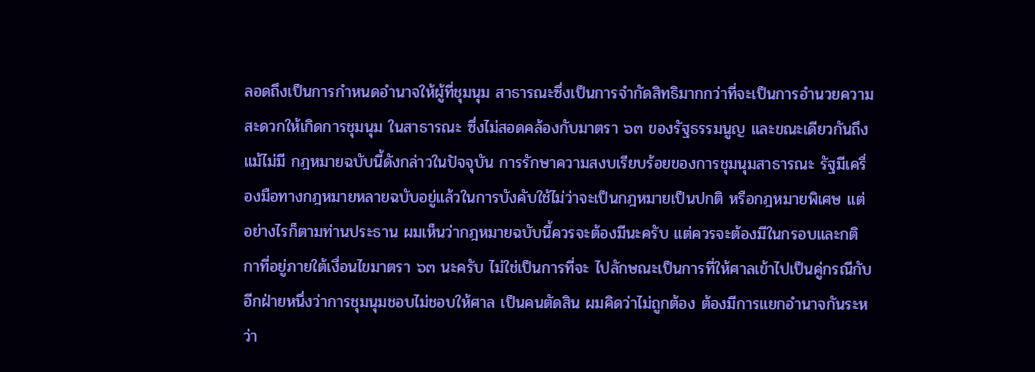ลอดถึงเป็นการกําหนดอํานาจให้ผู้ที่ชุมนุม สาธารณะซึ่งเป็นการจํากัดสิทธิมากกว่าที่จะเป็นการอํานวยความสะดวกให้เกิดการชุมนุม ในสาธารณะ ซึ่งไม่สอดคล้องกับมาตรา ๖๓ ของรัฐธรรมนูญ และขณะเดียวกันถึงแม้ไม่มี กฎหมายฉบับนี้ดังกล่าวในปัจจุบัน การรักษาความสงบเรียบร้อยของการชุมนุมสาธารณะ รัฐมีเครื่องมือทางกฎหมายหลายฉบับอยู่แล้วในการบังคับใช้ไม่ว่าจะเป็นกฎหมายเป็นปกติ หรือกฎหมายพิเศษ แต่อย่างไรก็ตามท่านประธาน ผมเห็นว่ากฎหมายฉบับนี้ควรจะต้องมีนะครับ แต่ควรจะต้องมีในกรอบและกติกาที่อยู่ภายใต้เงื่อนไขมาตรา ๖๓ นะครับ ไม่ใช่เป็นการที่จะ ไปลักษณะเป็นการที่ให้ศาลเข้าไปเป็นคู่กรณีกับอีกฝ่ายหนึ่งว่าการชุมนุมชอบไม่ชอบให้ศาล เป็นคนตัดสิน ผมคิดว่าไม่ถูกต้อง ต้องมีการแยกอํานาจกันระหว่า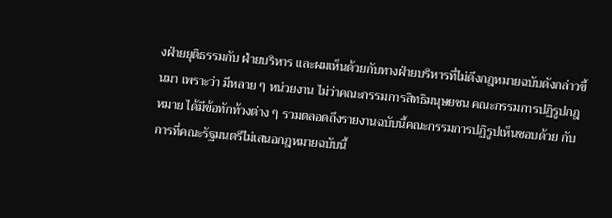งฝ่ายยุติธรรมกับ ฝ่ายบริหาร และผมเห็นด้วยกับทางฝ่ายบริหารที่ไม่ดึงกฎหมายฉบับดังกล่าวขึ้นมา เพราะว่า มีหลาย ๆ หน่วยงาน ไม่ว่าคณะกรรมการสิทธิมนุษยชน คณะกรรมการปฏิรูปกฎหมาย ได้มีข้อทักท้วงต่าง ๆ รวมตลอดถึงรายงานฉบับนี้คณะกรรมการปฏิรูปเห็นชอบด้วย กับการที่คณะรัฐมนตรีไม่เสนอกฎหมายฉบับนี้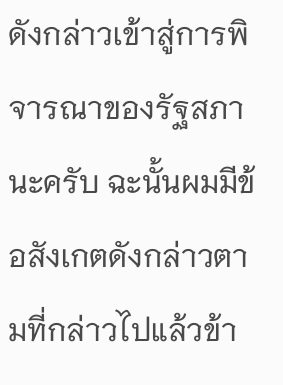ดังกล่าวเข้าสู่การพิจารณาของรัฐสภานะครับ ฉะนั้นผมมีข้อสังเกตดังกล่าวตามที่กล่าวไปแล้วข้า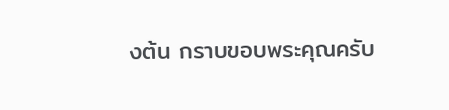งต้น กราบขอบพระคุณครับ